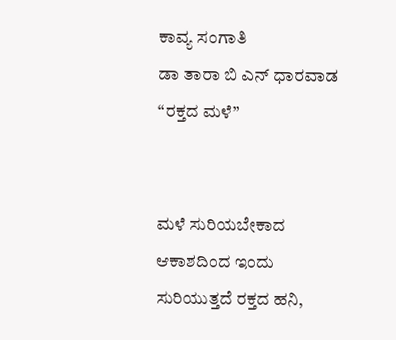ಕಾವ್ಯ ಸಂಗಾತಿ
ಡಾ ತಾರಾ ಬಿ ಎನ್ ಧಾರವಾಡ
“ರಕ್ತದ ಮಳೆ”


ಮಳೆ ಸುರಿಯಬೇಕಾದ
ಆಕಾಶದಿಂದ ಇಂದು
ಸುರಿಯುತ್ತದೆ ರಕ್ತದ ಹನಿ,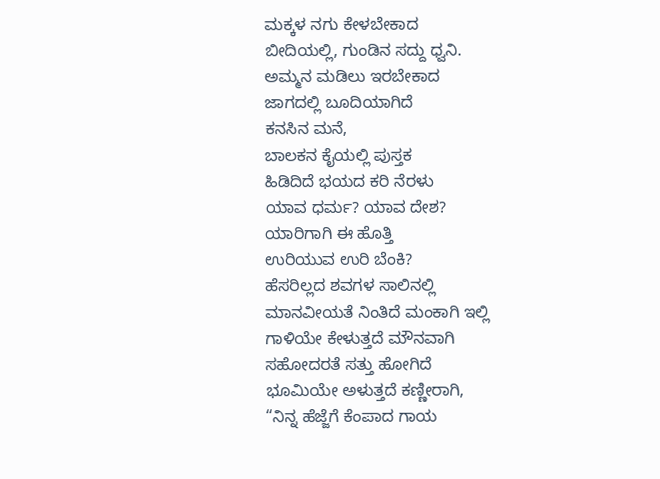ಮಕ್ಕಳ ನಗು ಕೇಳಬೇಕಾದ
ಬೀದಿಯಲ್ಲಿ, ಗುಂಡಿನ ಸದ್ದು ಧ್ವನಿ.
ಅಮ್ಮನ ಮಡಿಲು ಇರಬೇಕಾದ
ಜಾಗದಲ್ಲಿ ಬೂದಿಯಾಗಿದೆ
ಕನಸಿನ ಮನೆ,
ಬಾಲಕನ ಕೈಯಲ್ಲಿ ಪುಸ್ತಕ
ಹಿಡಿದಿದೆ ಭಯದ ಕರಿ ನೆರಳು
ಯಾವ ಧರ್ಮ? ಯಾವ ದೇಶ?
ಯಾರಿಗಾಗಿ ಈ ಹೊತ್ತಿ
ಉರಿಯುವ ಉರಿ ಬೆಂಕಿ?
ಹೆಸರಿಲ್ಲದ ಶವಗಳ ಸಾಲಿನಲ್ಲಿ
ಮಾನವೀಯತೆ ನಿಂತಿದೆ ಮಂಕಾಗಿ ಇಲ್ಲಿ
ಗಾಳಿಯೇ ಕೇಳುತ್ತದೆ ಮೌನವಾಗಿ
ಸಹೋದರತೆ ಸತ್ತು ಹೋಗಿದೆ
ಭೂಮಿಯೇ ಅಳುತ್ತದೆ ಕಣ್ಣೀರಾಗಿ,
“ನಿನ್ನ ಹೆಜ್ಜೆಗೆ ಕೆಂಪಾದ ಗಾಯ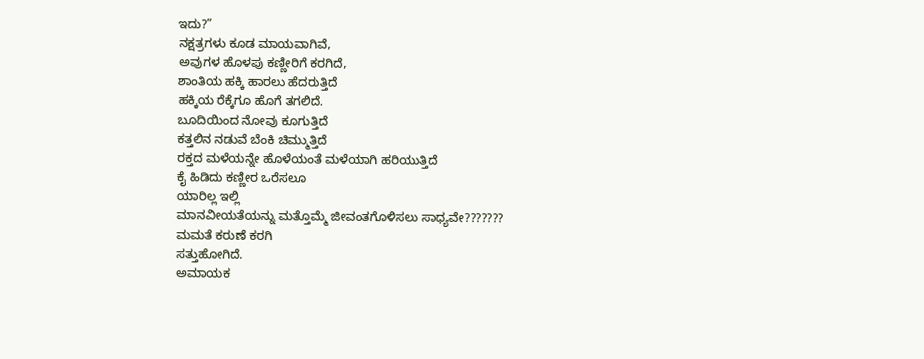ಇದು?”
ನಕ್ಷತ್ರಗಳು ಕೂಡ ಮಾಯವಾಗಿವೆ,
ಅವುಗಳ ಹೊಳಪು ಕಣ್ಣೀರಿಗೆ ಕರಗಿದೆ,
ಶಾಂತಿಯ ಹಕ್ಕಿ ಹಾರಲು ಹೆದರುತ್ತಿದೆ
ಹಕ್ಕಿಯ ರೆಕ್ಕೆಗೂ ಹೊಗೆ ತಗಲಿದೆ.
ಬೂದಿಯಿಂದ ನೋವು ಕೂಗುತ್ತಿದೆ
ಕತ್ತಲಿನ ನಡುವೆ ಬೆಂಕಿ ಚಿಮ್ಮುತ್ತಿದೆ
ರಕ್ತದ ಮಳೆಯನ್ನೇ ಹೊಳೆಯಂತೆ ಮಳೆಯಾಗಿ ಹರಿಯುತ್ತಿದೆ
ಕೈ ಹಿಡಿದು ಕಣ್ಣೀರ ಒರೆಸಲೂ
ಯಾರಿಲ್ಲ ಇಲ್ಲಿ
ಮಾನವೀಯತೆಯನ್ನು ಮತ್ತೊಮ್ಮೆ ಜೀವಂತಗೊಳಿಸಲು ಸಾಧ್ಯವೇ???????
ಮಮತೆ ಕರುಣೆ ಕರಗಿ
ಸತ್ತುಹೋಗಿದೆ.
ಅಮಾಯಕ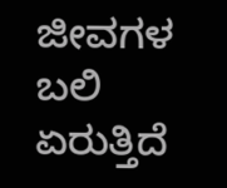ಜೀವಗಳ
ಬಲಿ ಏರುತ್ತಿದೆ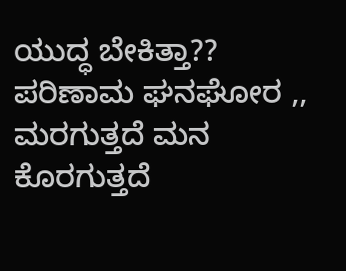ಯುದ್ಧ ಬೇಕಿತ್ತಾ??
ಪರಿಣಾಮ ಘನಘೋರ ,,
ಮರಗುತ್ತದೆ ಮನ
ಕೊರಗುತ್ತದೆ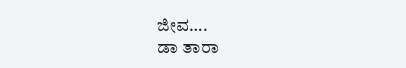ಜೀವ….
ಡಾ ತಾರಾ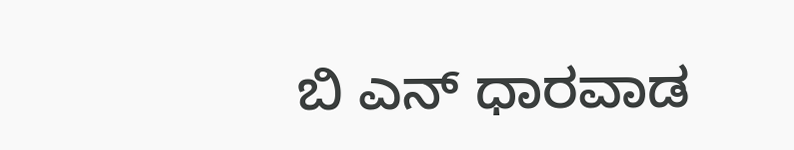ಬಿ ಎನ್ ಧಾರವಾಡ